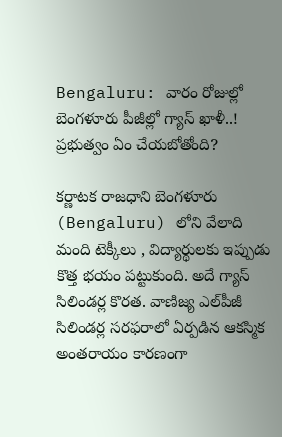Bengaluru: వారం రోజుల్లో బెంగళూరు పీజీల్లో గ్యాస్ ఖాళీ..! ప్రభుత్వం ఏం చేయబోతోంది?

కర్ణాటక రాజధాని బెంగళూరు (Bengaluru) లోని వేలాది మంది టెక్కీలు , విద్యార్థులకు ఇప్పుడు కొత్త భయం పట్టుకుంది. అదే గ్యాస్ సిలిండర్ల కొరత. వాణిజ్య ఎల్‌పీజీ సిలిండర్ల సరఫరాలో ఏర్పడిన ఆకస్మిక అంతరాయం కారణంగా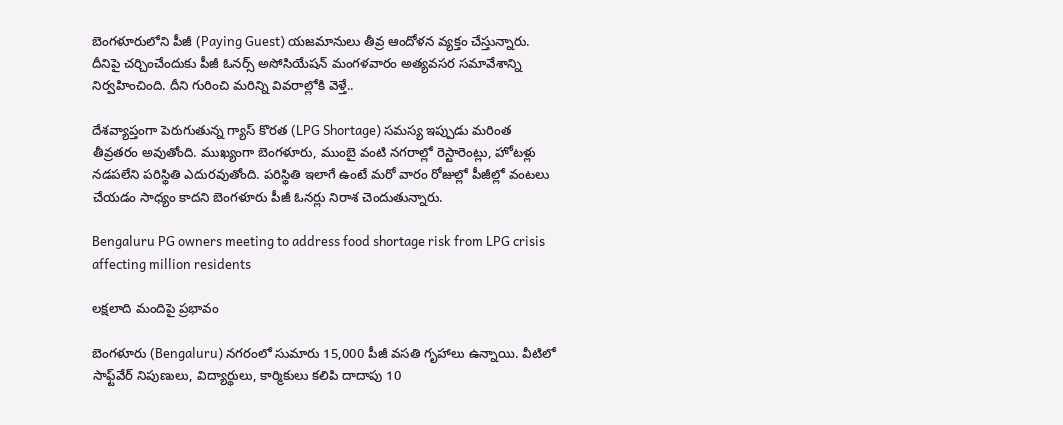బెంగళూరులోని పీజీ (Paying Guest) యజమానులు తీవ్ర ఆందోళన వ్యక్తం చేస్తున్నారు. దీనిపై చర్చించేందుకు పీజీ ఓనర్స్ అసోసియేషన్ మంగళవారం అత్యవసర సమావేశాన్ని నిర్వహించింది. దీని గురించి మరిన్ని వివరాల్లోకి వెళ్తే..

దేశవ్యాప్తంగా పెరుగుతున్న గ్యాస్ కొరత (LPG Shortage) సమస్య ఇప్పుడు మరింత తీవ్రతరం అవుతోంది. ముఖ్యంగా బెంగళూరు, ముంబై వంటి నగరాల్లో రెస్టారెంట్లు, హోటళ్లు నడపలేని పరిస్థితి ఎదురవుతోంది. పరిస్థితి ఇలాగే ఉంటే మరో వారం రోజుల్లో పీజీల్లో వంటలు చేయడం సాధ్యం కాదని బెంగళూరు పీజీ ఓనర్లు నిరాశ చెందుతున్నారు.

Bengaluru PG owners meeting to address food shortage risk from LPG crisis affecting million residents

లక్షలాది మందిపై ప్రభావం

బెంగళూరు (Bengaluru) నగరంలో సుమారు 15,000 పీజీ వసతి గృహాలు ఉన్నాయి. వీటిలో సాఫ్ట్‌వేర్ నిపుణులు, విద్యార్థులు, కార్మికులు కలిపి దాదాపు 10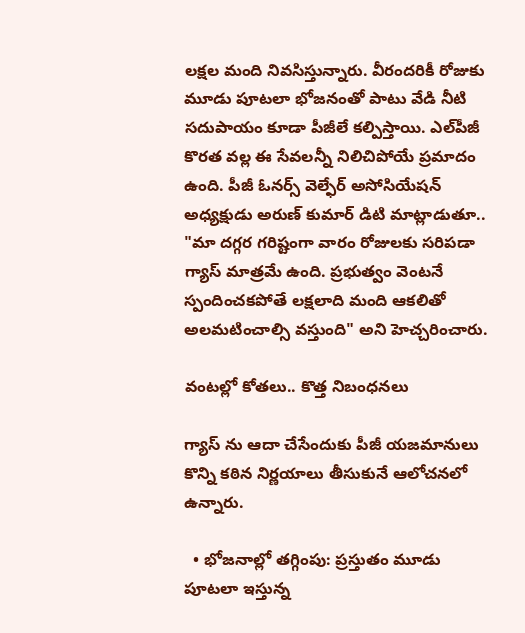లక్షల మంది నివసిస్తున్నారు. వీరందరికీ రోజుకు మూడు పూటలా భోజనంతో పాటు వేడి నీటి సదుపాయం కూడా పీజీలే కల్పిస్తాయి. ఎల్‌పీజీ కొరత వల్ల ఈ సేవలన్నీ నిలిచిపోయే ప్రమాదం ఉంది. పీజీ ఓనర్స్ వెల్ఫేర్ అసోసియేషన్ అధ్యక్షుడు అరుణ్ కుమార్ డిటి మాట్లాడుతూ.. "మా దగ్గర గరిష్టంగా వారం రోజులకు సరిపడా గ్యాస్ మాత్రమే ఉంది. ప్రభుత్వం వెంటనే స్పందించకపోతే లక్షలాది మంది ఆకలితో అలమటించాల్సి వస్తుంది" అని హెచ్చరించారు.

వంటల్లో కోతలు.. కొత్త నిబంధనలు

గ్యాస్‌ ను ఆదా చేసేందుకు పీజీ యజమానులు కొన్ని కఠిన నిర్ణయాలు తీసుకునే ఆలోచనలో ఉన్నారు.

  • భోజనాల్లో తగ్గింపు: ప్రస్తుతం మూడు పూటలా ఇస్తున్న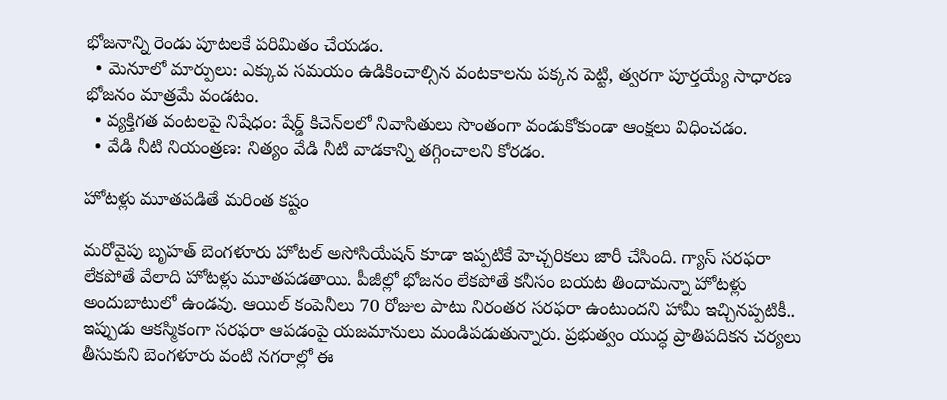భోజనాన్ని రెండు పూటలకే పరిమితం చేయడం.
  • మెనూలో మార్పులు: ఎక్కువ సమయం ఉడికించాల్సిన వంటకాలను పక్కన పెట్టి, త్వరగా పూర్తయ్యే సాధారణ భోజనం మాత్రమే వండటం.
  • వ్యక్తిగత వంటలపై నిషేధం: షేర్డ్ కిచెన్‌లలో నివాసితులు సొంతంగా వండుకోకుండా ఆంక్షలు విధించడం.
  • వేడి నీటి నియంత్రణ: నిత్యం వేడి నీటి వాడకాన్ని తగ్గించాలని కోరడం.

హోటళ్లు మూతపడితే మరింత కష్టం

మరోవైపు బృహత్ బెంగళూరు హోటల్ అసోసియేషన్ కూడా ఇప్పటికే హెచ్చరికలు జారీ చేసింది. గ్యాస్ సరఫరా లేకపోతే వేలాది హోటళ్లు మూతపడతాయి. పీజీల్లో భోజనం లేకపోతే కనీసం బయట తిందామన్నా హోటళ్లు అందుబాటులో ఉండవు. ఆయిల్ కంపెనీలు 70 రోజుల పాటు నిరంతర సరఫరా ఉంటుందని హామీ ఇచ్చినప్పటికీ.. ఇప్పుడు ఆకస్మికంగా సరఫరా ఆపడంపై యజమానులు మండిపడుతున్నారు. ప్రభుత్వం యుద్ధ ప్రాతిపదికన చర్యలు తీసుకుని బెంగళూరు వంటి నగరాల్లో ఈ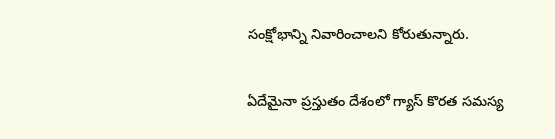సంక్షోభాన్ని నివారించాలని కోరుతున్నారు.

ఏదేమైనా ప్రస్తుతం దేశంలో గ్యాస్ కొరత సమస్య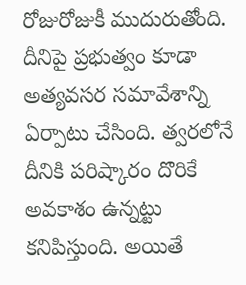రోజురోజుకీ ముదురుతోంది. దీనిపై ప్రభుత్వం కూడా అత్యవసర సమావేశాన్ని ఏర్పాటు చేసింది. త్వరలోనే దీనికి పరిష్కారం దొరికే అవకాశం ఉన్నట్టు కనిపిస్తుంది. అయితే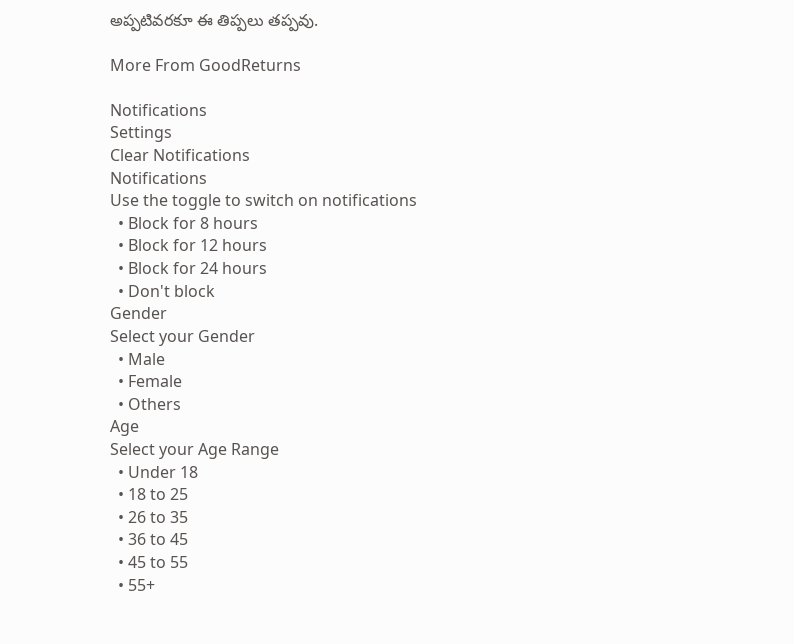అప్పటివరకూ ఈ తిప్పలు తప్పవు.

More From GoodReturns

Notifications
Settings
Clear Notifications
Notifications
Use the toggle to switch on notifications
  • Block for 8 hours
  • Block for 12 hours
  • Block for 24 hours
  • Don't block
Gender
Select your Gender
  • Male
  • Female
  • Others
Age
Select your Age Range
  • Under 18
  • 18 to 25
  • 26 to 35
  • 36 to 45
  • 45 to 55
  • 55+